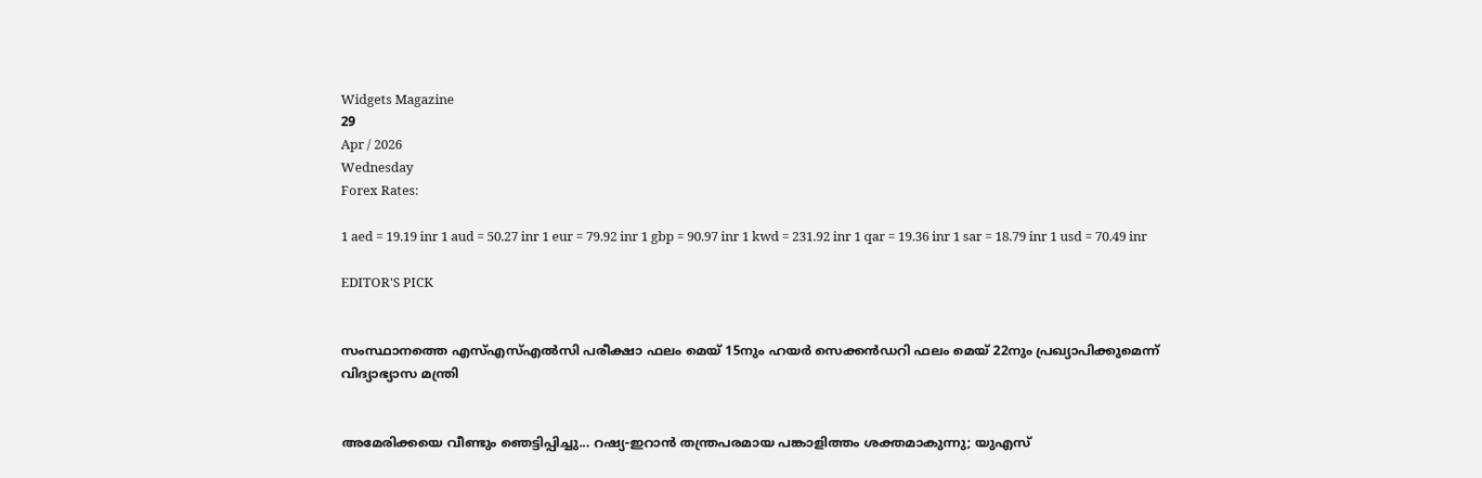Widgets Magazine
29
Apr / 2026
Wednesday
Forex Rates:

1 aed = 19.19 inr 1 aud = 50.27 inr 1 eur = 79.92 inr 1 gbp = 90.97 inr 1 kwd = 231.92 inr 1 qar = 19.36 inr 1 sar = 18.79 inr 1 usd = 70.49 inr

EDITOR'S PICK


സംസ്ഥാനത്തെ എസ്എസ്എൽസി പരീക്ഷാ ഫലം മെയ് 15നും ഹയർ സെക്കൻഡറി ഫലം മെയ് 22നും പ്രഖ്യാപിക്കുമെന്ന് വിദ്യാഭ്യാസ മന്ത്രി


അമേരിക്കയെ വീണ്ടും ഞെട്ടിപ്പിച്ചു... റഷ്യ-ഇറാൻ തന്ത്രപരമായ പങ്കാളിത്തം ശക്തമാകുന്നു; യുഎസ്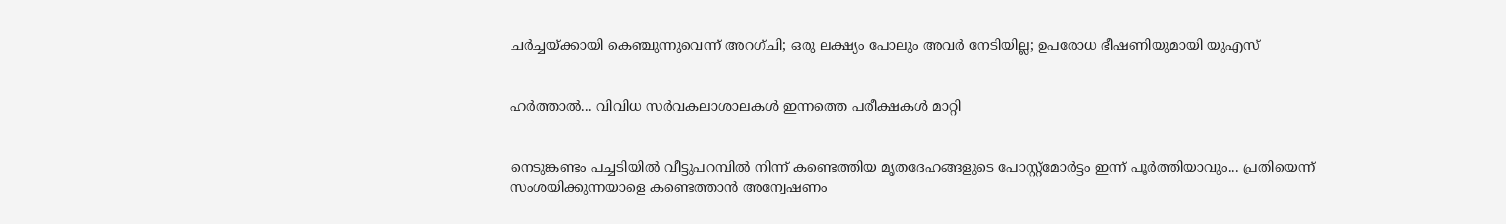ചർച്ചയ്ക്കായി കെഞ്ചുന്നുവെന്ന് അറഗ്ചി; ഒരു ലക്ഷ്യം പോലും അവർ നേടിയില്ല; ഉപരോധ ഭീഷണിയുമായി യുഎസ്


ഹര്‍ത്താല്‍... വിവിധ സർവകലാശാലകൾ ഇന്നത്തെ പരീക്ഷകൾ മാറ്റി


നെടുങ്കണ്ടം പച്ചടിയിൽ വീട്ടുപറമ്പിൽ നിന്ന് കണ്ടെത്തിയ മൃതദേഹങ്ങളുടെ പോസ്റ്റ്മോർട്ടം ഇന്ന് പൂർത്തിയാവും... പ്രതിയെന്ന് സംശയിക്കുന്നയാളെ കണ്ടെത്താൻ അന്വേഷണം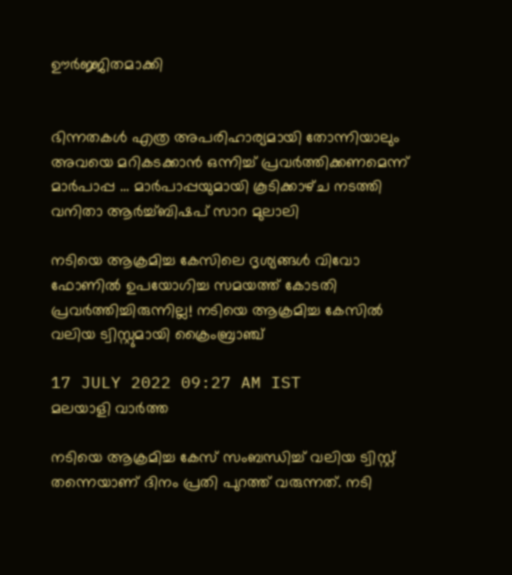ഊർജ്ജിതമാക്കി


ഭിന്നതകൾ എത്ര അപരിഹാര്യമായി തോന്നിയാലും അവയെ മറികടക്കാൻ ഒന്നിച്ച്‌ പ്രവർത്തിക്കണമെന്ന് മാർപാപ്പ ... മാർപാപ്പയുമായി കൂടിക്കാഴ്‌ച നടത്തി വനിതാ ആർച്ച്‌ബിഷപ് സാറ മുലാലി

നടിയെ ആക്രമിച്ച കേസിലെ ദൃശ്യങ്ങള്‍ വിവോ ഫോണില്‍ ഉപയോഗിച്ച സമയത്ത് കോടതി പ്രവര്‍ത്തിച്ചിരുന്നില്ല! നടിയെ ആക്രമിച്ച കേസിൽ വലിയ ട്വിസ്റ്റുമായി ക്രൈംബ്രാഞ്ച്

17 JULY 2022 09:27 AM IST
മലയാളി വാര്‍ത്ത

നടിയെ ആക്രമിച്ച കേസ് സംബന്ധിച്ച് വലിയ ട്വിസ്റ്റ് തന്നെയാണ് ദിനം പ്രതി പുറത്ത് വരുന്നത്. നടി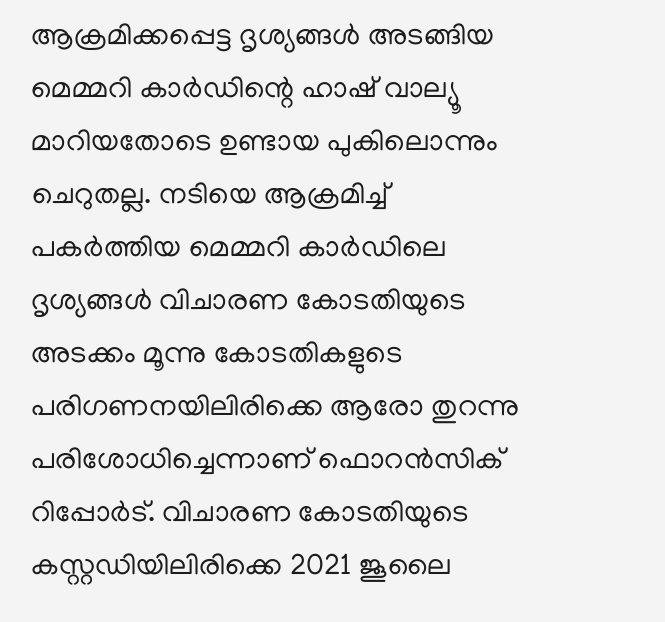ആക്രമിക്കപ്പെട്ട ദൃശ്യങ്ങൾ അടങ്ങിയ മെമ്മറി കാർഡിന്റെ ഹാഷ് വാല്യൂ മാറിയതോടെ ഉണ്ടായ പുകിലൊന്നും ചെറുതല്ല. നടിയെ ആക്രമിച്ച് പകർത്തിയ മെമ്മറി കാർ‍‍‍ഡിലെ ദൃശ്യങ്ങൾ വിചാരണ കോടതിയുടെ അടക്കം മൂന്നു കോടതികളുടെ പരിഗണനയിലിരിക്കെ ആരോ തുറന്നു പരിശോധിച്ചെന്നാണ് ഫൊറൻസിക് റിപ്പോർട്. വിചാരണ കോടതിയുടെ കസ്റ്റഡിയിലിരിക്കെ 2021 ജൂലൈ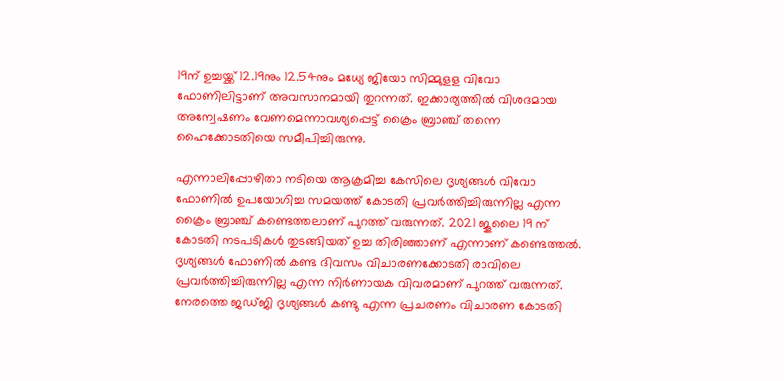19ന് ഉച്ചയ്ക്ക് 12.19നും 12.54നും മധ്യേ ജിയോ സിമ്മുളള വിവോ ഫോണിലിട്ടാണ് അവസാനമായി തുറന്നത്. ഇക്കാര്യത്തിൽ വിശദമായ അന്വേഷണം വേണമെന്നാവശ്യപ്പെട്ട് ക്രൈം ബ്രാഞ്ച് തന്നെ ഹൈക്കോടതിയെ സമീപിച്ചിരുന്നു.

എന്നാലിപ്പോഴിതാ നടിയെ ആക്രമിച്ച കേസിലെ ദൃശ്യങ്ങള്‍ വിവോ ഫോണില്‍ ഉപയോഗിച്ച സമയത്ത് കോടതി പ്രവര്‍ത്തിച്ചിരുന്നില്ല എന്ന ക്രൈം ബ്രാഞ്ച് കണ്ടെത്തലാണ് പുറത്ത് വരുന്നത്. 2021 ജൂലൈ 19 ന് കോടതി നടപടികള്‍ തുടങ്ങിയത് ഉച്ച തിരിഞ്ഞാണ് എന്നാണ് കണ്ടെത്തല്‍. ദൃശ്യങ്ങള്‍ ഫോണില്‍ കണ്ട ദിവസം വിചാരണക്കോടതി രാവിലെ പ്രവര്‍ത്തിച്ചിരുന്നില്ല എന്ന നിര്‍ണായക വിവരമാണ് പുറത്ത് വരുന്നത്. നേരത്തെ ജഡ്ജി ദൃശ്യങ്ങള്‍ കണ്ടു എന്ന പ്രചരണം വിചാരണ കോടതി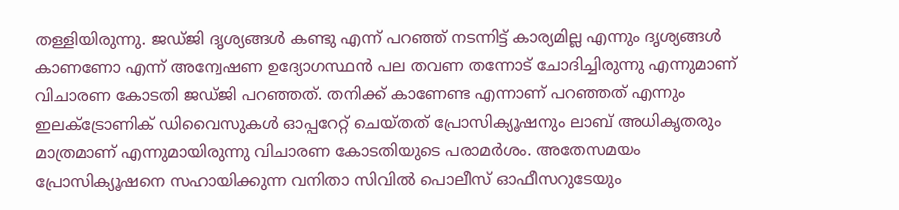തള്ളിയിരുന്നു. ജഡ്ജി ദൃശ്യങ്ങള്‍ കണ്ടു എന്ന് പറഞ്ഞ് നടന്നിട്ട് കാര്യമില്ല എന്നും ദൃശ്യങ്ങള്‍ കാണണോ എന്ന് അന്വേഷണ ഉദ്യോഗസ്ഥന്‍ പല തവണ തന്നോട് ചോദിച്ചിരുന്നു എന്നുമാണ് വിചാരണ കോടതി ജഡ്ജി പറഞ്ഞത്. തനിക്ക് കാണേണ്ട എന്നാണ് പറഞ്ഞത് എന്നും ഇലക്ട്രോണിക് ഡിവൈസുകള്‍ ഓപ്പറേറ്റ് ചെയ്തത് പ്രോസിക്യൂഷനും ലാബ് അധികൃതരും മാത്രമാണ് എന്നുമായിരുന്നു വിചാരണ കോടതിയുടെ പരാമര്‍ശം. അതേസമയം പ്രോസിക്യൂഷനെ സഹായിക്കുന്ന വനിതാ സിവില്‍ പൊലീസ് ഓഫീസറുടേയും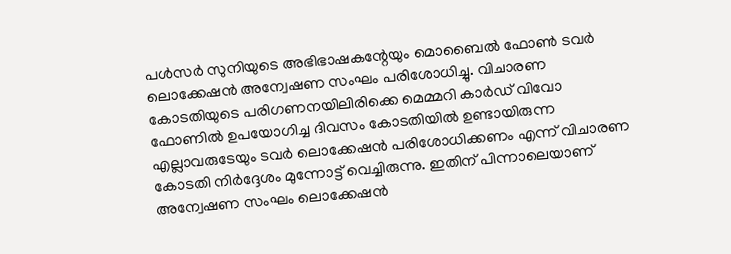പള്‍സര്‍ സുനിയുടെ അഭിഭാഷകന്റേയും മൊബൈല്‍ ഫോണ്‍ ടവര്‍ ലൊക്കേഷന്‍ അന്വേഷണ സംഘം പരിശോധിച്ചു. വിചാരണ കോടതിയുടെ പരിഗണനയിലിരിക്കെ മെമ്മറി കാര്‍ഡ് വിവോ ഫോണില്‍ ഉപയോഗിച്ച ദിവസം കോടതിയില്‍ ഉണ്ടായിരുന്ന എല്ലാവരുടേയും ടവര്‍ ലൊക്കേഷന്‍ പരിശോധിക്കണം എന്ന് വിചാരണ കോടതി നിര്‍ദ്ദേശം മുന്നോട്ട് വെച്ചിരുന്നു. ഇതിന് പിന്നാലെയാണ് അന്വേഷണ സംഘം ലൊക്കേഷന്‍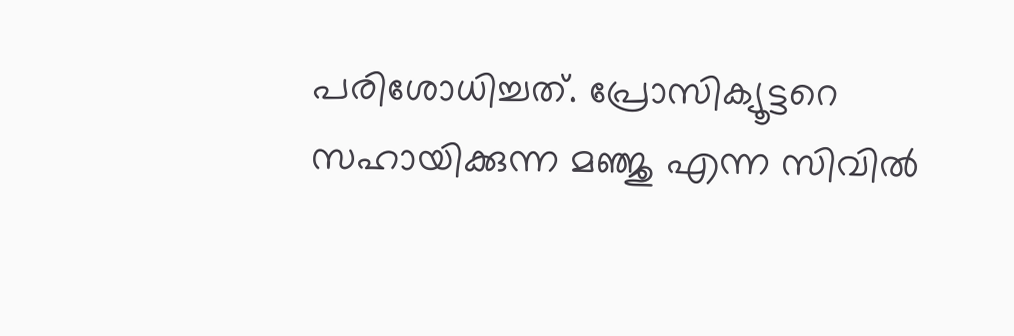പരിശോധിച്ചത്. പ്രോസിക്യൂട്ടറെ സഹായിക്കുന്ന മഞ്ജു എന്ന സിവില്‍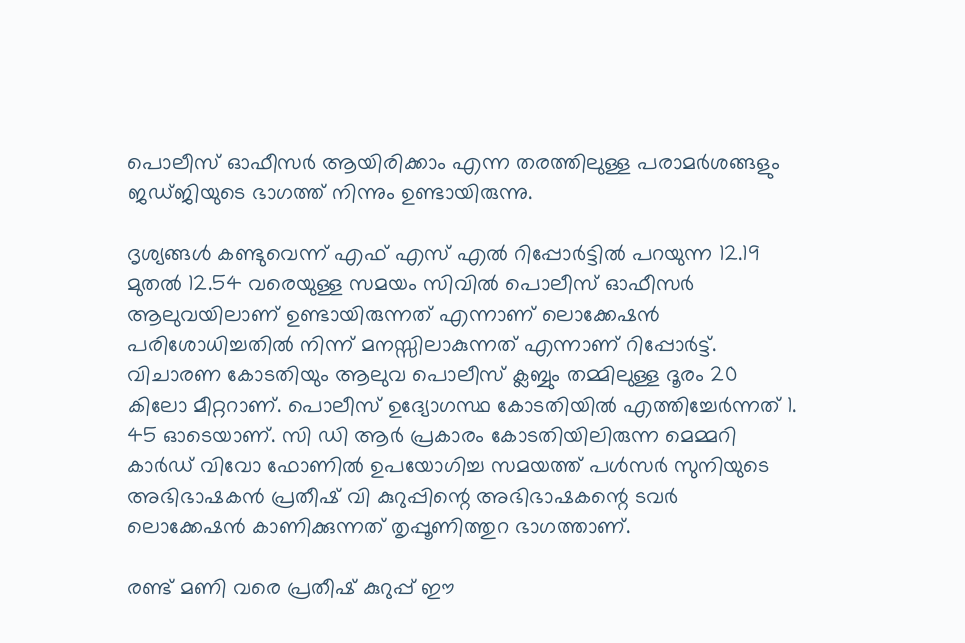പൊലീസ് ഓഫീസര്‍ ആയിരിക്കാം എന്ന തരത്തിലുള്ള പരാമര്‍ശങ്ങളും ജഡ്ജിയുടെ ഭാഗത്ത് നിന്നും ഉണ്ടായിരുന്നു.

ദൃശ്യങ്ങള്‍ കണ്ടുവെന്ന് എഫ് എസ് എല്‍ റിപ്പോര്‍ട്ടില്‍ പറയുന്ന 12.19 മുതല്‍ 12.54 വരെയുള്ള സമയം സിവില്‍ പൊലീസ് ഓഫീസര്‍ ആലുവയിലാണ് ഉണ്ടായിരുന്നത് എന്നാണ് ലൊക്കേഷന്‍ പരിശോധിച്ചതില്‍ നിന്ന് മനസ്സിലാകുന്നത് എന്നാണ് റിപ്പോര്‍ട്ട്. വിചാരണ കോടതിയും ആലുവ പൊലീസ് ക്ലബ്ബും തമ്മിലുള്ള ദൂരം 20 കിലോ മീറ്ററാണ്. പൊലീസ് ഉദ്യോഗസ്ഥ കോടതിയില്‍ എത്തിച്ചേര്‍ന്നത് 1. 45 ഓടെയാണ്. സി ഡി ആര്‍ പ്രകാരം കോടതിയിലിരുന്ന മെമ്മറി കാര്‍ഡ് വിവോ ഫോണില്‍ ഉപയോഗിച്ച സമയത്ത് പള്‍സര്‍ സുനിയുടെ അഭിഭാഷകന്‍ പ്രതീഷ് വി കുറുപ്പിന്റെ അഭിഭാഷകന്റെ ടവര്‍ ലൊക്കേഷന്‍ കാണിക്കുന്നത് തൃപ്പൂണിത്തുറ ഭാഗത്താണ്.

രണ്ട് മണി വരെ പ്രതീഷ് കുറുപ്പ് ഈ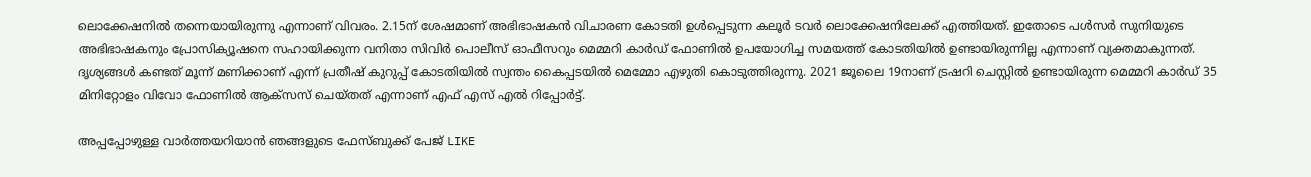ലൊക്കേഷനില്‍ തന്നെയായിരുന്നു എന്നാണ് വിവരം. 2.15ന് ശേഷമാണ് അഭിഭാഷകന്‍ വിചാരണ കോടതി ഉള്‍പ്പെടുന്ന കലൂര്‍ ടവര്‍ ലൊക്കേഷനിലേക്ക് എത്തിയത്. ഇതോടെ പള്‍സര്‍ സുനിയുടെ അഭിഭാഷകനും പ്രോസിക്യൂഷനെ സഹായിക്കുന്ന വനിതാ സിവിര്‍ പൊലീസ് ഓഫീസറും മെമ്മറി കാര്‍ഡ് ഫോണില്‍ ഉപയോഗിച്ച സമയത്ത് കോടതിയില്‍ ഉണ്ടായിരുന്നില്ല എന്നാണ് വ്യക്തമാകുന്നത്. ദൃശ്യങ്ങള്‍ കണ്ടത് മൂന്ന് മണിക്കാണ് എന്ന് പ്രതീഷ് കുറുപ്പ് കോടതിയില്‍ സ്വന്തം കൈപ്പടയില്‍ മെമ്മോ എഴുതി കൊടുത്തിരുന്നു. 2021 ജൂലൈ 19നാണ് ട്രഷറി ചെസ്റ്റില്‍ ഉണ്ടായിരുന്ന മെമ്മറി കാര്‍ഡ് 35 മിനിറ്റോളം വിവോ ഫോണില്‍ ആക്സസ് ചെയ്തത് എന്നാണ് എഫ് എസ് എല്‍ റിപ്പോര്‍ട്ട്.

അപ്പപ്പോഴുള്ള വാര്‍ത്തയറിയാന്‍ ഞങ്ങളുടെ ഫേസ്‌ബുക്ക്‌ പേജ് LIKE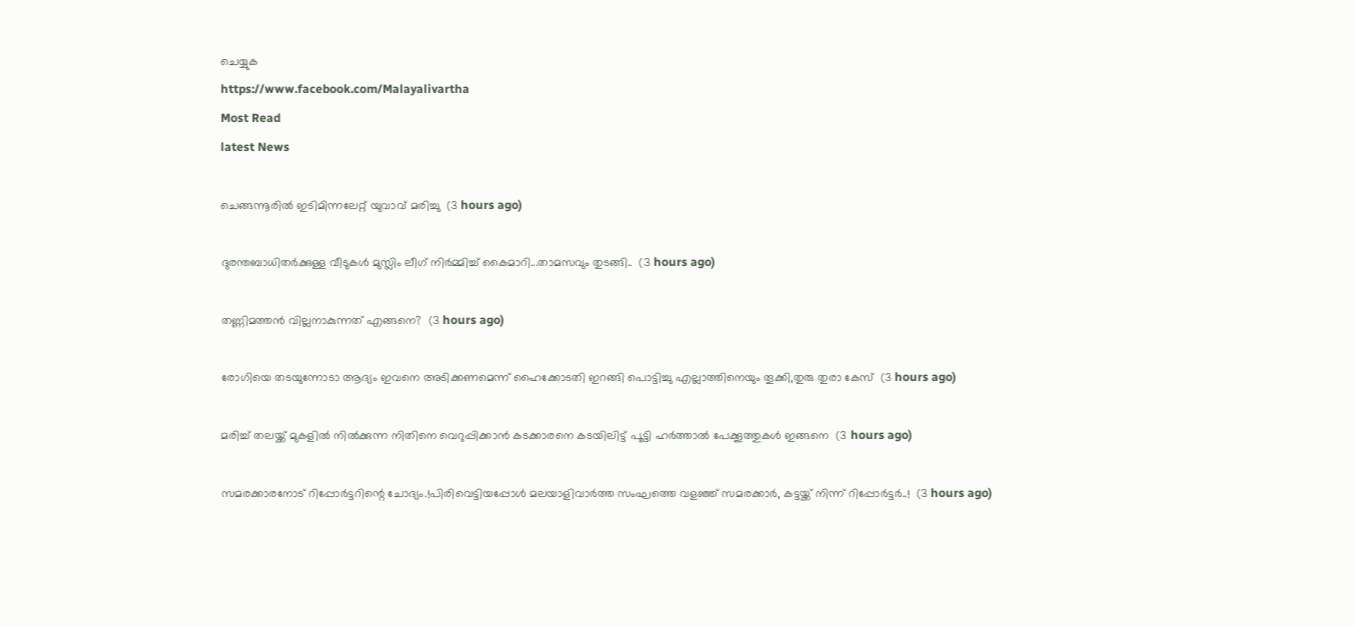ചെയ്യുക
https://www.facebook.com/Malayalivartha
Most Read
latest News

ചെങ്ങന്നൂരിൽ ഇടിമിന്നലേറ്റ് യുവാവ് മരിച്ചു  (3 hours ago)

ദുരന്തബാധിതര്‍ക്കുള്ള വീടുകള്‍ മുസ്ലിം ലീഗ് നിര്‍മ്മിച്ച് കൈമാറി...താമസവും തുടങ്ങി..  (3 hours ago)

തണ്ണിമത്തൻ വില്ലനാകുന്നത് എങ്ങനെ?  (3 hours ago)

രോഗിയെ തടയുന്നോടാ ആദ്യം ഇവനെ അടിക്കണമെന്ന് ഹൈക്കോടതി ഇറങ്ങി പൊട്ടിച്ചു എല്ലാത്തിനെയും തൂക്കി,തുരു തുരാ കേസ്  (3 hours ago)

മരിച്ച് തലയ്ക്ക് മുകളിൽ നിൽക്കുന്ന നിതിനെ വെറുപ്പിക്കാൻ കടക്കാരനെ കടയിലിട്ട് പൂട്ടി ഹർത്താൽ പേക്കൂത്തുകൾ ഇങ്ങനെ  (3 hours ago)

സമരക്കാരനോട് റിപ്പോർട്ടറിന്റെ ചോദ്യം.!പിരിവെട്ടിയപ്പോൾ മലയാളിവാർത്ത സംഘത്തെ വളഞ്ഞ് സമരക്കാർ, കട്ടയ്ക്ക് നിന്ന് റിപ്പോർട്ടർ..!  (3 hours ago)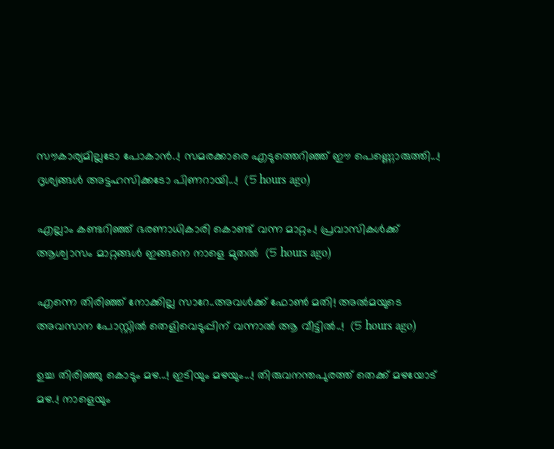സൗകാര്യമില്ലടോ പോകാന്‍..! സമരക്കാരെ എടുത്തെറിഞ്ഞ് ഈ പെണ്ണൊരുത്തി...! ദൃശ്യങ്ങൾ അട്ടഹസിക്കടോ പിണറായി...!  (5 hours ago)

എല്ലാം കണ്ടറിഞ്ഞ് ഭരണാധികാരി കൊണ്ട് വന്ന മാറ്റം.! പ്രവാസികൾക്ക് ആശ്വാസം മാറ്റങ്ങൾ ഇങ്ങനെ നാളെ മുതൽ  (5 hours ago)

എന്നെ തിരിഞ്ഞ് നോക്കില്ല സാറേ..അവൾക്ക് ഫോൺ മതി! അൽമയുടെ അവസാന പോസ്റ്റിൽ തെളിവെടുപ്പിന് വന്നാൽ ആ വീട്ടിൽ..!  (5 hours ago)

ഉച്ച തിരിഞ്ഞു കൊടും മഴ...! ഇടിയും മഴയും...! തിരുവനന്തപുരത്ത് തെക്ക് മഴയോട് മഴ..! നാളെയും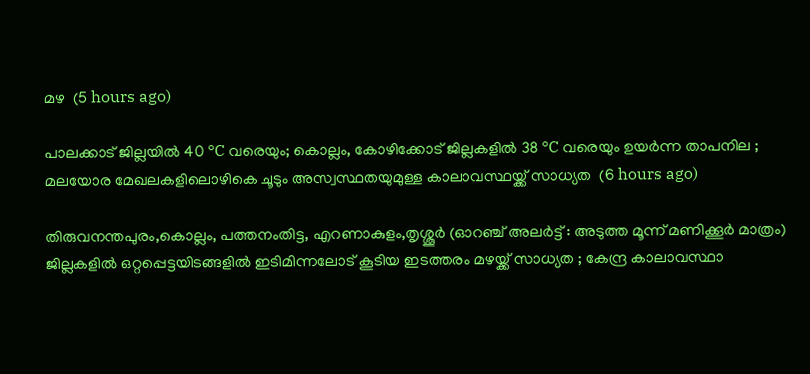മഴ  (5 hours ago)

പാലക്കാട് ജില്ലയിൽ 40 °C വരെയും; കൊല്ലം, കോഴിക്കോട് ജില്ലകളിൽ 38 °C വരെയും ഉയർന്ന താപനില ; മലയോര മേഖലകളിലൊഴികെ ചൂടും അസ്വസ്ഥതയുമുള്ള കാലാവസ്ഥയ്ക്ക് സാധ്യത  (6 hours ago)

തിരുവനന്തപുരം,കൊല്ലം, പത്തനംതിട്ട, എറണാകുളം,തൃശ്ശൂർ (ഓറഞ്ച് അലർട്ട് : അടുത്ത മൂന്ന്‌ മണിക്കൂർ മാത്രം) ജില്ലകളിൽ ഒറ്റപ്പെട്ടയിടങ്ങളിൽ ഇടിമിന്നലോട് കൂടിയ ഇടത്തരം മഴയ്ക്ക് സാധ്യത ; കേന്ദ്ര കാലാവസ്ഥാ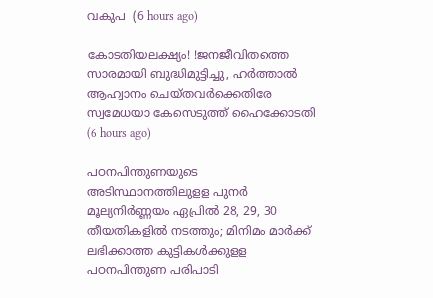വകുപ  (6 hours ago)

കോടതിയലക്ഷ്യം! !ജനജീവിതത്തെ സാരമായി ബുദ്ധിമുട്ടിച്ചു, ഹർത്താൽ ആഹ്വാനം ചെയ്തവർക്കെതിരേ സ്വമേധയാ കേസെടുത്ത് ഹൈക്കോടതി  (6 hours ago)

പഠനപിന്തുണയുടെ അടിസ്ഥാനത്തിലുളള പുനർ മൂല്യനിർണ്ണയം ഏപ്രിൽ 28, 29, 30 തീയതികളിൽ നടത്തും; മിനിമം മാർക്ക് ലഭിക്കാത്ത കുട്ടികൾക്കുളള പഠനപിന്തുണ പരിപാടി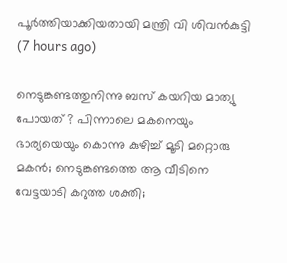പൂർത്തിയാക്കിയതായി മന്ത്രി വി ശിവൻകുട്ടി  (7 hours ago)

നെടുങ്കണ്ടത്തുനിന്നു ബസ് കയറിയ മാത്യു പോയത് ? പിന്നാലെ മകനെയും ഭാര്യയെയും കൊന്നു കുഴിച്ച് മൂടി മറ്റൊരു മകൻ; നെടുങ്കണ്ടത്തെ ആ വീടിനെ വേട്ടയാടി കറുത്ത ശക്തി;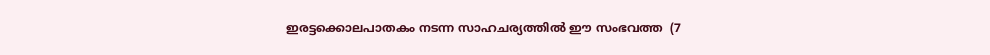ഇരട്ടക്കൊലപാതകം നടന്ന സാഹചര്യത്തിൽ ഈ സംഭവത്ത  (7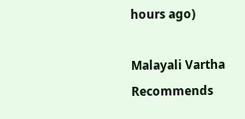hours ago)

Malayali Vartha Recommends